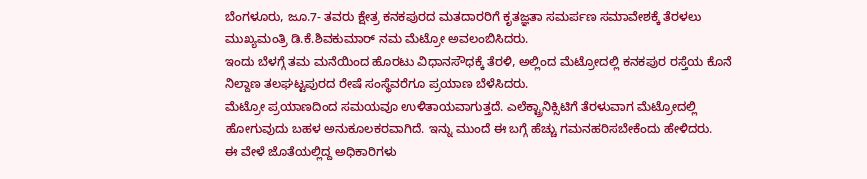ಬೆಂಗಳೂರು, ಜೂ.7- ತವರು ಕ್ಷೇತ್ರ ಕನಕಪುರದ ಮತದಾರರಿಗೆ ಕೃತಜ್ಞತಾ ಸಮರ್ಪಣ ಸಮಾವೇಶಕ್ಕೆ ತೆರಳಲು ಮುಖ್ಯಮಂತ್ರಿ ಡಿ.ಕೆ.ಶಿವಕುಮಾರ್ ನಮ ಮೆಟ್ರೋ ಅವಲಂಬಿಸಿದರು.
ಇಂದು ಬೆಳಗ್ಗೆ ತಮ ಮನೆಯಿಂದ ಹೊರಟು ವಿಧಾನಸೌಧಕ್ಕೆ ತೆರಳಿ, ಅಲ್ಲಿಂದ ಮೆಟ್ರೋದಲ್ಲಿ ಕನಕಪುರ ರಸ್ತೆಯ ಕೊನೆ ನಿಲ್ದಾಣ ತಲಘಟ್ಟಪುರದ ರೇಷೆ ಸಂಸ್ಥೆವರೆಗೂ ಪ್ರಯಾಣ ಬೆಳೆಸಿದರು.
ಮೆಟ್ರೋ ಪ್ರಯಾಣದಿಂದ ಸಮಯವೂ ಉಳಿತಾಯವಾಗುತ್ತದೆ. ಎಲೆಕ್ಟ್ರಾನಿಕ್ಸಿಟಿಗೆ ತೆರಳುವಾಗ ಮೆಟ್ರೋದಲ್ಲಿ ಹೋಗುವುದು ಬಹಳ ಅನುಕೂಲಕರವಾಗಿದೆ. ಇನ್ನು ಮುಂದೆ ಈ ಬಗ್ಗೆ ಹೆಚ್ಚು ಗಮನಹರಿಸಬೇಕೆಂದು ಹೇಳಿದರು.
ಈ ವೇಳೆ ಜೊತೆಯಲ್ಲಿದ್ದ ಅಧಿಕಾರಿಗಳು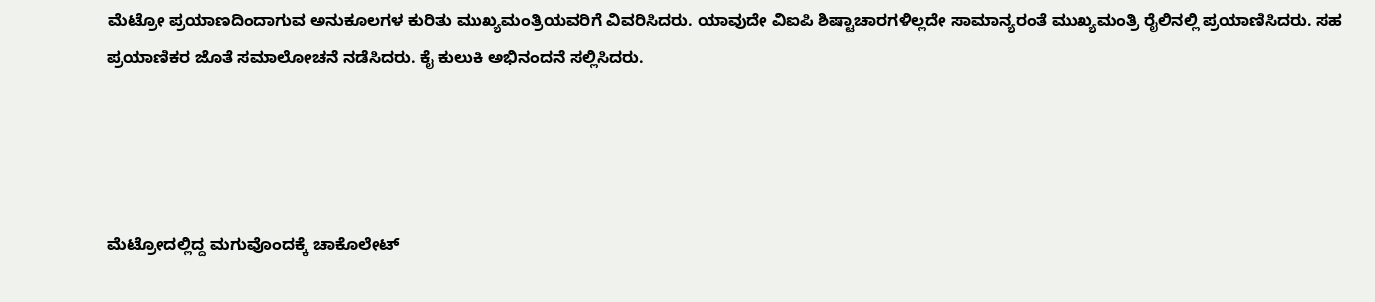ಮೆಟ್ರೋ ಪ್ರಯಾಣದಿಂದಾಗುವ ಅನುಕೂಲಗಳ ಕುರಿತು ಮುಖ್ಯಮಂತ್ರಿಯವರಿಗೆ ವಿವರಿಸಿದರು. ಯಾವುದೇ ವಿಐಪಿ ಶಿಷ್ಟಾಚಾರಗಳಿಲ್ಲದೇ ಸಾಮಾನ್ಯರಂತೆ ಮುಖ್ಯಮಂತ್ರಿ ರೈಲಿನಲ್ಲಿ ಪ್ರಯಾಣಿಸಿದರು. ಸಹ ಪ್ರಯಾಣಿಕರ ಜೊತೆ ಸಮಾಲೋಚನೆ ನಡೆಸಿದರು. ಕೈ ಕುಲುಕಿ ಅಭಿನಂದನೆ ಸಲ್ಲಿಸಿದರು.




ಮೆಟ್ರೋದಲ್ಲಿದ್ದ ಮಗುವೊಂದಕ್ಕೆ ಚಾಕೊಲೇಟ್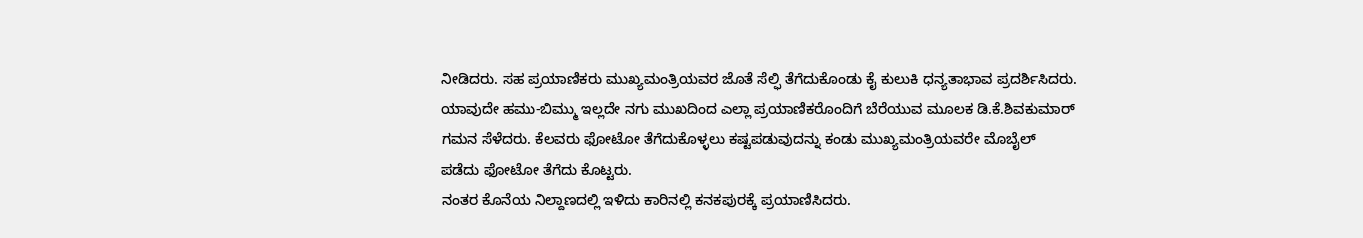ನೀಡಿದರು. ಸಹ ಪ್ರಯಾಣಿಕರು ಮುಖ್ಯಮಂತ್ರಿಯವರ ಜೊತೆ ಸೆಲ್ಫಿ ತೆಗೆದುಕೊಂಡು ಕೈ ಕುಲುಕಿ ಧನ್ಯತಾಭಾವ ಪ್ರದರ್ಶಿಸಿದರು.
ಯಾವುದೇ ಹಮು-ಬಿಮ್ಮು ಇಲ್ಲದೇ ನಗು ಮುಖದಿಂದ ಎಲ್ಲಾ ಪ್ರಯಾಣಿಕರೊಂದಿಗೆ ಬೆರೆಯುವ ಮೂಲಕ ಡಿ.ಕೆ.ಶಿವಕುಮಾರ್ ಗಮನ ಸೆಳೆದರು. ಕೆಲವರು ಫೋಟೋ ತೆಗೆದುಕೊಳ್ಳಲು ಕಷ್ಟಪಡುವುದನ್ನು ಕಂಡು ಮುಖ್ಯಮಂತ್ರಿಯವರೇ ಮೊಬೈಲ್ ಪಡೆದು ಫೋಟೋ ತೆಗೆದು ಕೊಟ್ಟರು.
ನಂತರ ಕೊನೆಯ ನಿಲ್ದಾಣದಲ್ಲಿ ಇಳಿದು ಕಾರಿನಲ್ಲಿ ಕನಕಪುರಕ್ಕೆ ಪ್ರಯಾಣಿಸಿದರು.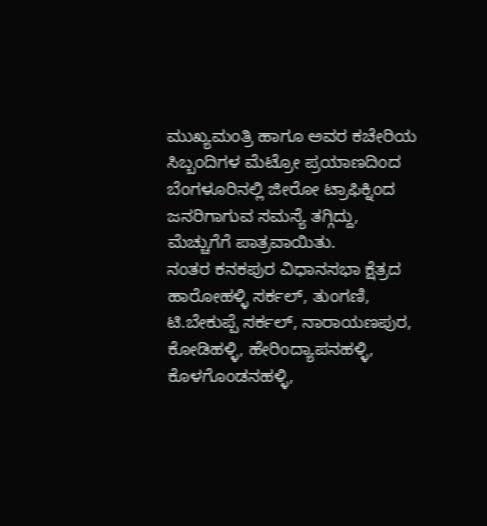ಮುಖ್ಯಮಂತ್ರಿ ಹಾಗೂ ಅವರ ಕಚೇರಿಯ ಸಿಬ್ಬಂದಿಗಳ ಮೆಟ್ರೋ ಪ್ರಯಾಣದಿಂದ ಬೆಂಗಳೂರಿನಲ್ಲಿ ಜೀರೋ ಟ್ರಾಫಿಕ್ನಿಂದ ಜನರಿಗಾಗುವ ಸಮಸ್ಯೆ ತಗ್ಗಿದ್ದು, ಮೆಚ್ಚುಗೆಗೆ ಪಾತ್ರವಾಯಿತು.
ನಂತರ ಕನಕಪುರ ವಿಧಾನಸಭಾ ಕ್ಷೆತ್ರದ ಹಾರೋಹಳ್ಳಿ ಸರ್ಕಲ್, ತುಂಗಣಿ, ಟಿ.ಬೇಕುಪ್ಪೆ ಸರ್ಕಲ್, ನಾರಾಯಣಪುರ, ಕೋಡಿಹಳ್ಳಿ, ಹೇರಿಂದ್ಯಾಪನಹಳ್ಳಿ, ಕೊಳಗೊಂಡನಹಳ್ಳಿ,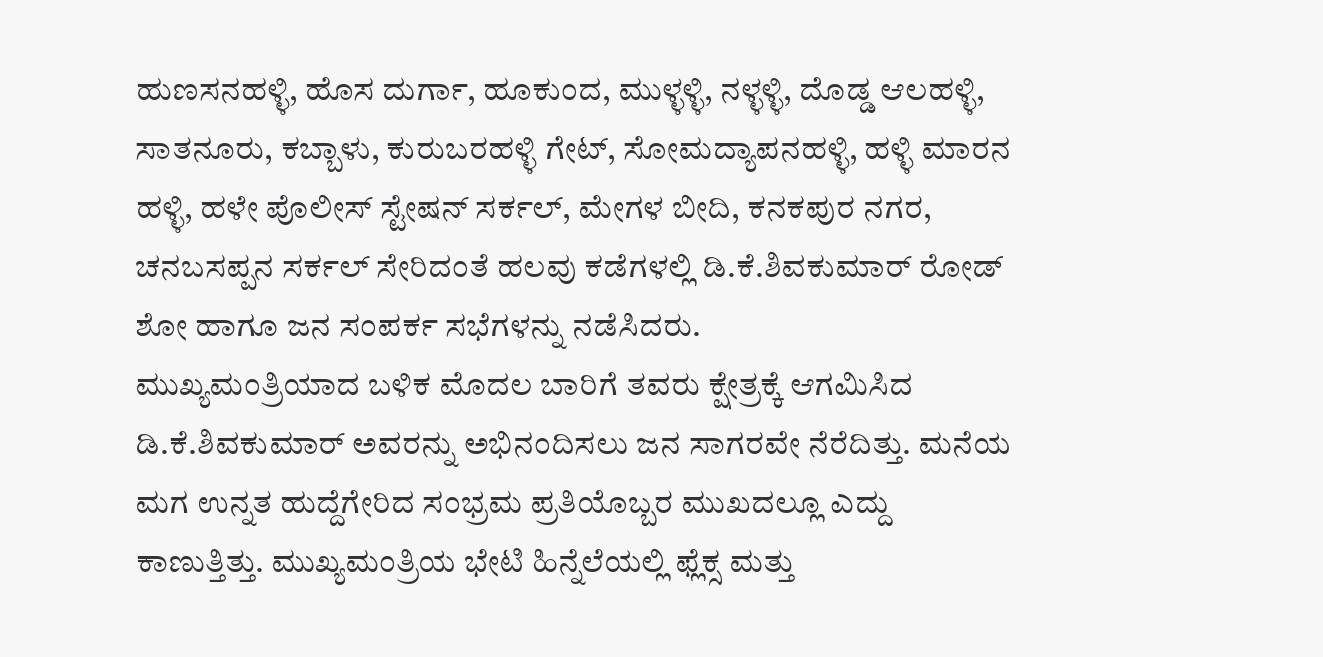ಹುಣಸನಹಳ್ಳಿ, ಹೊಸ ದುರ್ಗಾ, ಹೂಕುಂದ, ಮುಳ್ಳಳ್ಳಿ, ನಳ್ಳಳ್ಳಿ, ದೊಡ್ಡ ಆಲಹಳ್ಳಿ, ಸಾತನೂರು, ಕಬ್ಬಾಳು, ಕುರುಬರಹಳ್ಳಿ ಗೇಟ್, ಸೋಮದ್ಯಾಪನಹಳ್ಳಿ, ಹಳ್ಳಿ ಮಾರನ ಹಳ್ಳಿ, ಹಳೇ ಪೊಲೀಸ್ ಸ್ಟೇಷನ್ ಸರ್ಕಲ್, ಮೇಗಳ ಬೀದಿ, ಕನಕಪುರ ನಗರ, ಚನಬಸಪ್ಪನ ಸರ್ಕಲ್ ಸೇರಿದಂತೆ ಹಲವು ಕಡೆಗಳಲ್ಲಿ ಡಿ.ಕೆ.ಶಿವಕುಮಾರ್ ರೋಡ್ ಶೋ ಹಾಗೂ ಜನ ಸಂಪರ್ಕ ಸಭೆಗಳನ್ನು ನಡೆಸಿದರು.
ಮುಖ್ಯಮಂತ್ರಿಯಾದ ಬಳಿಕ ಮೊದಲ ಬಾರಿಗೆ ತವರು ಕ್ಷೇತ್ರಕ್ಕೆ ಆಗಮಿಸಿದ ಡಿ.ಕೆ.ಶಿವಕುಮಾರ್ ಅವರನ್ನು ಅಭಿನಂದಿಸಲು ಜನ ಸಾಗರವೇ ನೆರೆದಿತ್ತು. ಮನೆಯ ಮಗ ಉನ್ನತ ಹುದ್ದೆಗೇರಿದ ಸಂಭ್ರಮ ಪ್ರತಿಯೊಬ್ಬರ ಮುಖದಲ್ಲೂ ಎದ್ದು ಕಾಣುತ್ತಿತ್ತು. ಮುಖ್ಯಮಂತ್ರಿಯ ಭೇಟಿ ಹಿನ್ನೆಲೆಯಲ್ಲಿ ಫ್ಲೆಕ್ಸ ಮತ್ತು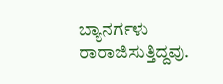ಬ್ಯಾನರ್ಗಳು ರಾರಾಜಿಸುತ್ತಿದ್ದವು.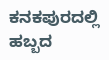ಕನಕಪುರದಲ್ಲಿ ಹಬ್ಬದ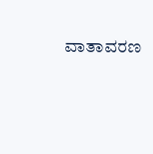ವಾತಾವರಣ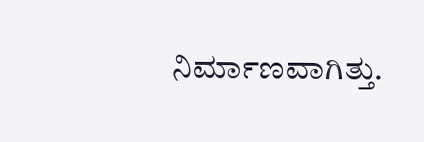ನಿರ್ಮಾಣವಾಗಿತ್ತು.